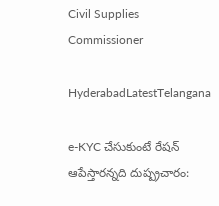Civil Supplies Commissioner

HyderabadLatestTelangana

e-KYC చేసుకుంటే రేషన్ ఆపేస్తారన్నది దుష్ప్రచారం: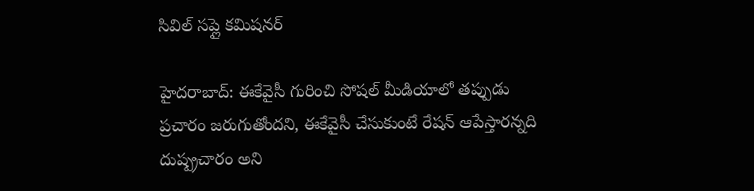సివిల్ సప్లై కమిషనర్

హైదరాబాద్: ఈకేవైసీ గురించి సోషల్ మీడియాలో తప్పుడు ప్రచారం జరుగుతోందని, ఈకేవైసీ చేసుకుంటే రేషన్ ఆపేస్తారన్నది దుష్ప్రచారం అని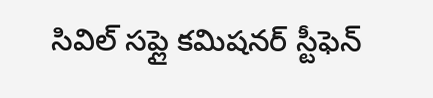సివిల్ సప్లై కమిషనర్ స్టీఫెన్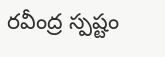రవీంద్ర స్పష్టం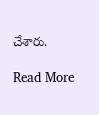చేశారు.

Read More